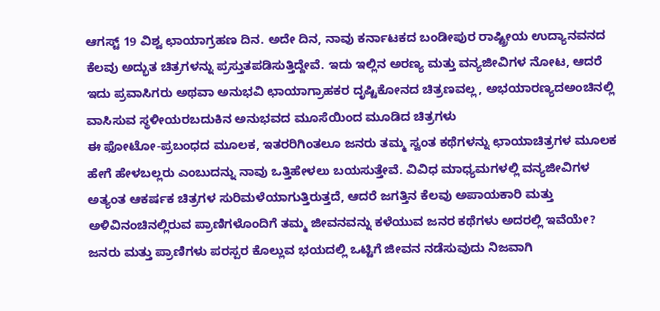ಆಗಸ್ಟ್ 19 ವಿಶ್ವ ಛಾಯಾಗ್ರಹಣ ದಿನ. ಅದೇ ದಿನ, ನಾವು ಕರ್ನಾಟಕದ ಬಂಡೀಪುರ ರಾಷ್ಟ್ರೀಯ ಉದ್ಯಾನವನದ ಕೆಲವು ಅದ್ಭುತ ಚಿತ್ರಗಳನ್ನು ಪ್ರಸ್ತುತಪಡಿಸುತ್ತಿದ್ದೇವೆ. ಇದು ಇಲ್ಲಿನ ಅರಣ್ಯ ಮತ್ತು ವನ್ಯಜೀವಿಗಳ ನೋಟ, ಆದರೆ ಇದು ಪ್ರವಾಸಿಗರು ಅಥವಾ ಅನುಭವಿ ಛಾಯಾಗ್ರಾಹಕರ ದೃಷ್ಟಿಕೋನದ ಚಿತ್ರಣವಲ್ಲ, ಅಭಯಾರಣ್ಯದಅಂಚಿನಲ್ಲಿ ವಾಸಿಸುವ ಸ್ಥಳೀಯರಬದುಕಿನ ಅನುಭವದ ಮೂಸೆಯಿಂದ ಮೂಡಿದ ಚಿತ್ರಗಳು
ಈ ಫೋಟೋ-ಪ್ರಬಂಧದ ಮೂಲಕ, ಇತರರಿಗಿಂತಲೂ ಜನರು ತಮ್ಮ ಸ್ವಂತ ಕಥೆಗಳನ್ನು ಛಾಯಾಚಿತ್ರಗಳ ಮೂಲಕ ಹೇಗೆ ಹೇಳಬಲ್ಲರು ಎಂಬುದನ್ನು ನಾವು ಒತ್ತಿಹೇಳಲು ಬಯಸುತ್ತೇವೆ. ವಿವಿಧ ಮಾಧ್ಯಮಗಳಲ್ಲಿ ವನ್ಯಜೀವಿಗಳ ಅತ್ಯಂತ ಆಕರ್ಷಕ ಚಿತ್ರಗಳ ಸುರಿಮಳೆಯಾಗುತ್ತಿರುತ್ತದೆ, ಆದರೆ ಜಗತ್ತಿನ ಕೆಲವು ಅಪಾಯಕಾರಿ ಮತ್ತು ಅಳಿವಿನಂಚಿನಲ್ಲಿರುವ ಪ್ರಾಣಿಗಳೊಂದಿಗೆ ತಮ್ಮ ಜೀವನವನ್ನು ಕಳೆಯುವ ಜನರ ಕಥೆಗಳು ಅದರಲ್ಲಿ ಇವೆಯೇ? ಜನರು ಮತ್ತು ಪ್ರಾಣಿಗಳು ಪರಸ್ಪರ ಕೊಲ್ಲುವ ಭಯದಲ್ಲಿ ಒಟ್ಟಿಗೆ ಜೀವನ ನಡೆಸುವುದು ನಿಜವಾಗಿ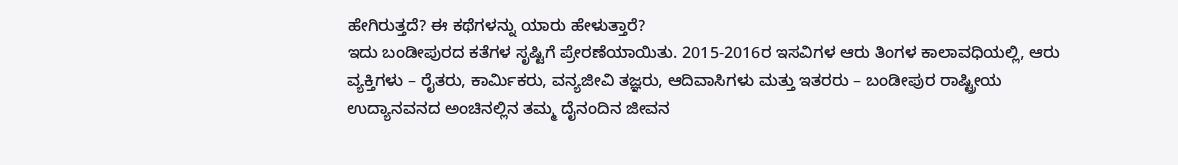ಹೇಗಿರುತ್ತದೆ? ಈ ಕಥೆಗಳನ್ನು ಯಾರು ಹೇಳುತ್ತಾರೆ?
ಇದು ಬಂಡೀಪುರದ ಕತೆಗಳ ಸೃಷ್ಟಿಗೆ ಪ್ರೇರಣೆಯಾಯಿತು. 2015-2016ರ ಇಸವಿಗಳ ಆರು ತಿಂಗಳ ಕಾಲಾವಧಿಯಲ್ಲಿ, ಆರು ವ್ಯಕ್ತಿಗಳು – ರೈತರು, ಕಾರ್ಮಿಕರು, ವನ್ಯಜೀವಿ ತಜ್ಞರು, ಆದಿವಾಸಿಗಳು ಮತ್ತು ಇತರರು – ಬಂಡೀಪುರ ರಾಷ್ಟ್ರೀಯ ಉದ್ಯಾನವನದ ಅಂಚಿನಲ್ಲಿನ ತಮ್ಮ ದೈನಂದಿನ ಜೀವನ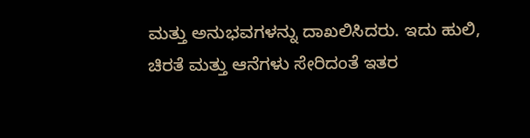ಮತ್ತು ಅನುಭವಗಳನ್ನು ದಾಖಲಿಸಿದರು. ಇದು ಹುಲಿ, ಚಿರತೆ ಮತ್ತು ಆನೆಗಳು ಸೇರಿದಂತೆ ಇತರ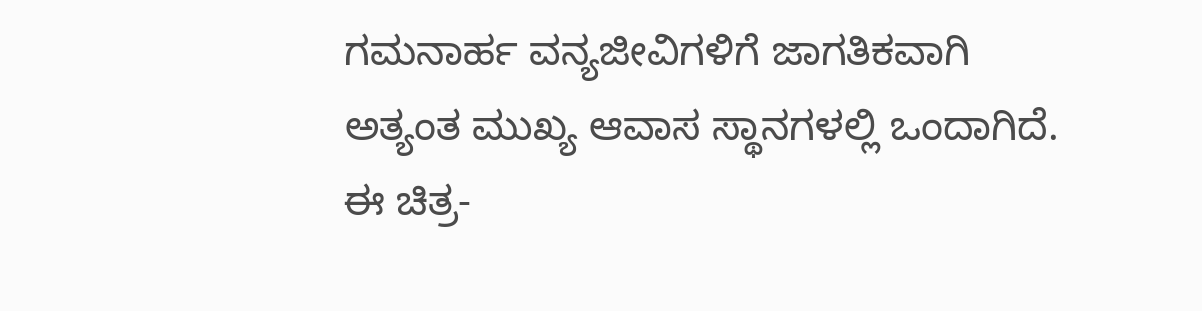ಗಮನಾರ್ಹ ವನ್ಯಜೀವಿಗಳಿಗೆ ಜಾಗತಿಕವಾಗಿ ಅತ್ಯಂತ ಮುಖ್ಯ ಆವಾಸ ಸ್ಥಾನಗಳಲ್ಲಿ ಒಂದಾಗಿದೆ.
ಈ ಚಿತ್ರ-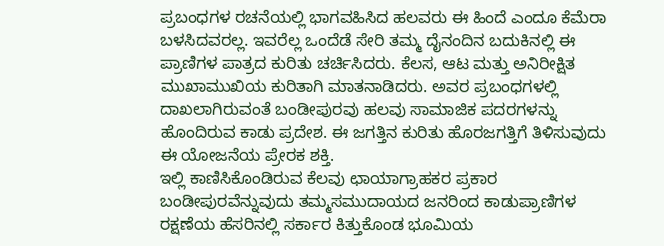ಪ್ರಬಂಧಗಳ ರಚನೆಯಲ್ಲಿ ಭಾಗವಹಿಸಿದ ಹಲವರು ಈ ಹಿಂದೆ ಎಂದೂ ಕೆಮೆರಾ ಬಳಸಿದವರಲ್ಲ. ಇವರೆಲ್ಲ ಒಂದೆಡೆ ಸೇರಿ ತಮ್ಮ ದೈನಂದಿನ ಬದುಕಿನಲ್ಲಿ ಈ ಪ್ರಾಣಿಗಳ ಪಾತ್ರದ ಕುರಿತು ಚರ್ಚಿಸಿದರು. ಕೆಲಸ, ಆಟ ಮತ್ತು ಅನಿರೀಕ್ಷಿತ ಮುಖಾಮುಖಿಯ ಕುರಿತಾಗಿ ಮಾತನಾಡಿದರು. ಅವರ ಪ್ರಬಂಧಗಳಲ್ಲಿ ದಾಖಲಾಗಿರುವಂತೆ ಬಂಡೀಪುರವು ಹಲವು ಸಾಮಾಜಿಕ ಪದರಗಳನ್ನು ಹೊಂದಿರುವ ಕಾಡು ಪ್ರದೇಶ. ಈ ಜಗತ್ತಿನ ಕುರಿತು ಹೊರಜಗತ್ತಿಗೆ ತಿಳಿಸುವುದು ಈ ಯೋಜನೆಯ ಪ್ರೇರಕ ಶಕ್ತಿ.
ಇಲ್ಲಿ ಕಾಣಿಸಿಕೊಂಡಿರುವ ಕೆಲವು ಛಾಯಾಗ್ರಾಹಕರ ಪ್ರಕಾರ ಬಂಡೀಪುರವೆನ್ನುವುದು ತಮ್ಮಸಮುದಾಯದ ಜನರಿಂದ ಕಾಡುಪ್ರಾಣಿಗಳ ರಕ್ಷಣೆಯ ಹೆಸರಿನಲ್ಲಿ ಸರ್ಕಾರ ಕಿತ್ತುಕೊಂಡ ಭೂಮಿಯ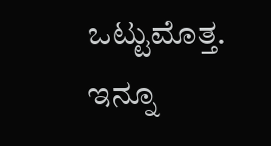ಒಟ್ಟುಮೊತ್ತ. ಇನ್ನೂ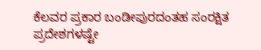ಕೆಲವರ ಪ್ರಕಾರ ಬಂಡೀಪುರದಂತಹ ಸಂರಕ್ಷಿತ ಪ್ರದೇಶಗಳಷ್ಟೇ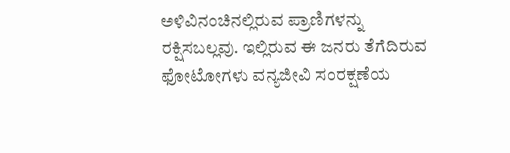ಅಳಿವಿನಂಚಿನಲ್ಲಿರುವ ಪ್ರಾಣಿಗಳನ್ನು ರಕ್ಷಿಸಬಲ್ಲವು. ಇಲ್ಲಿರುವ ಈ ಜನರು ತೆಗೆದಿರುವ ಫೋಟೋಗಳು ವನ್ಯಜೀವಿ ಸಂರಕ್ಷಣೆಯ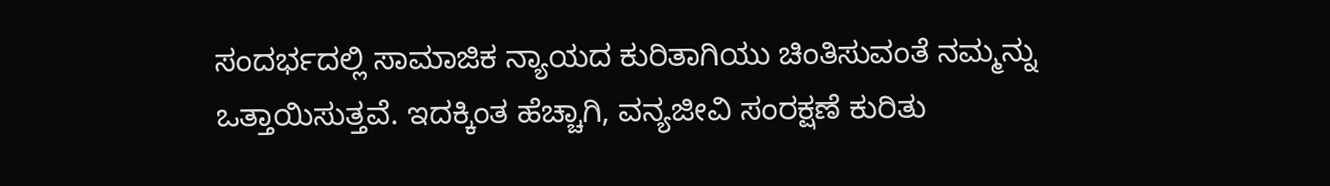ಸಂದರ್ಭದಲ್ಲಿ ಸಾಮಾಜಿಕ ನ್ಯಾಯದ ಕುರಿತಾಗಿಯು ಚಿಂತಿಸುವಂತೆ ನಮ್ಮನ್ನು ಒತ್ತಾಯಿಸುತ್ತವೆ. ಇದಕ್ಕಿಂತ ಹೆಚ್ಚಾಗಿ, ವನ್ಯಜೀವಿ ಸಂರಕ್ಷಣೆ ಕುರಿತು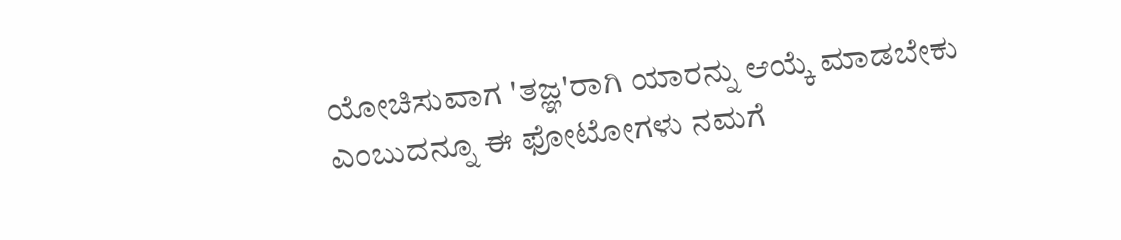ಯೋಚಿಸುವಾಗ 'ತಜ್ಞ'ರಾಗಿ ಯಾರನ್ನು ಆಯ್ಕೆ ಮಾಡಬೇಕು ಎಂಬುದನ್ನೂ ಈ ಫೋಟೋಗಳು ನಮಗೆ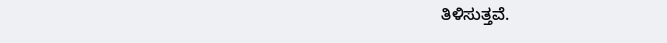ತಿಳಿಸುತ್ತವೆ.